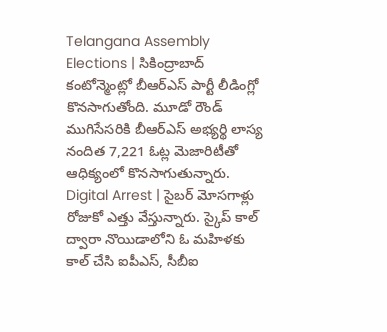Telangana Assembly Elections | సికింద్రాబాద్ కంటోన్మెంట్లో బీఆర్ఎస్ పార్టీ లీడింగ్లో కొనసాగుతోంది. మూడో రౌండ్ ముగిసేసరికి బీఆర్ఎస్ అభ్యర్థి లాస్య నందిత 7,221 ఓట్ల మెజారిటీతో ఆధిక్యంలో కొనసాగుతున్నారు.
Digital Arrest | సైబర్ మోసగాళ్లు రోజుకో ఎత్తు వేస్తున్నారు. స్కైప్ కాల్ ద్వారా నొయిడాలోని ఓ మహిళకు కాల్ చేసి ఐపీఎస్, సీబీఐ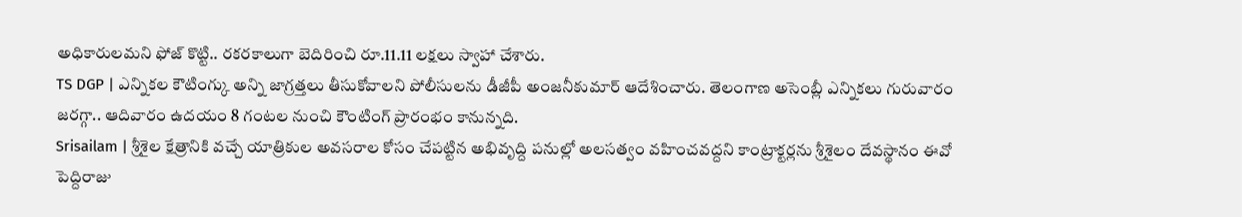అధికారులమని ఫోజ్ కొట్టి.. రకరకాలుగా బెదిరించి రూ.11.11 లక్షలు స్వాహా చేశారు.
TS DGP | ఎన్నికల కౌటింగ్కు అన్ని జాగ్రత్తలు తీసుకోవాలని పోలీసులను డీజీపీ అంజనీకుమార్ ఆదేశించారు. తెలంగాణ అసెంబ్లీ ఎన్నికలు గురువారం జరగ్గా.. ఆదివారం ఉదయం 8 గంటల నుంచి కౌంటింగ్ ప్రారంభం కానున్నది.
Srisailam | శ్రీశైల క్షేత్రానికి వచ్చే యాత్రికుల అవసరాల కోసం చేపట్టిన అభివృద్ది పనుల్లో అలసత్వం వహించవద్దని కాంట్రాక్టర్లను శ్రీశైలం దేవస్థానం ఈవో పెద్దిరాజు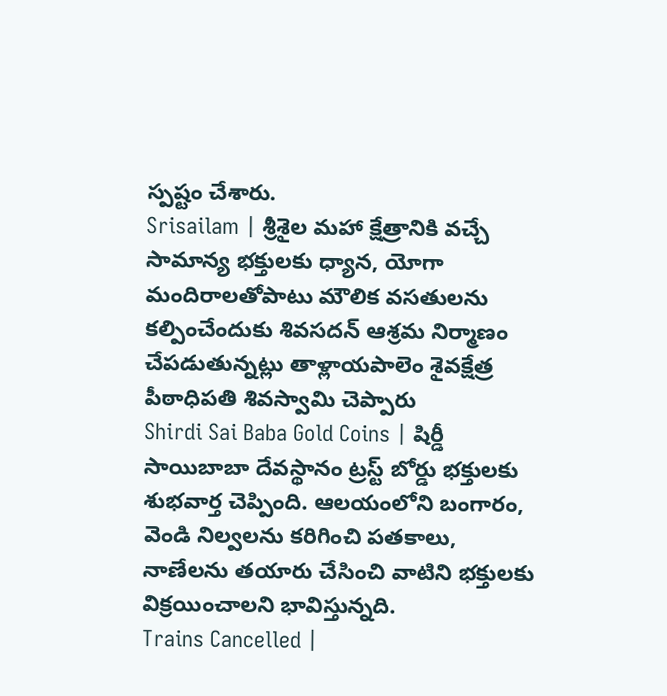స్పష్టం చేశారు.
Srisailam | శ్రీశైల మహా క్షేత్రానికి వచ్చే సామాన్య భక్తులకు ధ్యాన, యోగా మందిరాలతోపాటు మౌలిక వసతులను కల్పించేందుకు శివసదన్ ఆశ్రమ నిర్మాణం చేపడుతున్నట్లు తాళ్లాయపాలెం శైవక్షేత్ర పీఠాధిపతి శివస్వామి చెప్పారు
Shirdi Sai Baba Gold Coins | షిర్డీ సాయిబాబా దేవస్థానం ట్రస్ట్ బోర్డు భక్తులకు శుభవార్త చెప్పింది. ఆలయంలోని బంగారం, వెండి నిల్వలను కరిగించి పతకాలు, నాణేలను తయారు చేసించి వాటిని భక్తులకు విక్రయించాలని భావిస్తున్నది.
Trains Cancelled |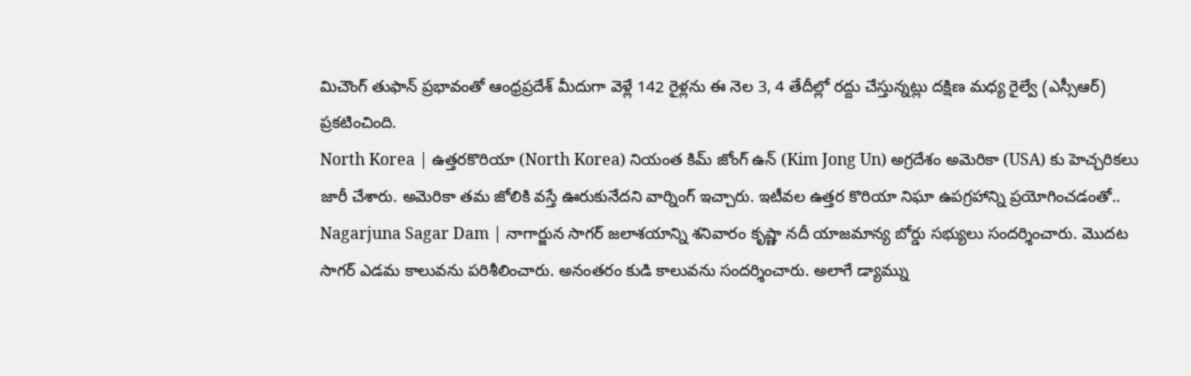మిచౌంగ్ తుఫాన్ ప్రభావంతో ఆంధ్రప్రదేశ్ మీదుగా వెళ్లే 142 రైళ్లను ఈ నెల 3, 4 తేదీల్లో రద్దు చేస్తున్నట్లు దక్షిణ మధ్య రైల్వే (ఎస్సీఆర్) ప్రకటించింది.
North Korea | ఉత్తరకొరియా (North Korea) నియంత కిమ్ జోంగ్ ఉన్ (Kim Jong Un) అగ్రదేశం అమెరికా (USA) కు హెచ్చరికలు జారీ చేశారు. అమెరికా తమ జోలికి వస్తే ఊరుకునేదని వార్నింగ్ ఇచ్చారు. ఇటీవల ఉత్తర కొరియా నిఘా ఉపగ్రహాన్ని ప్రయోగించడంతో..
Nagarjuna Sagar Dam | నాగార్జున సాగర్ జలాశయాన్ని శనివారం కృష్ణా నదీ యాజమాన్య బోర్డు సభ్యులు సందర్శించారు. మొదట సాగర్ ఎడమ కాలువను పరిశీలించారు. అనంతరం కుడి కాలువను సందర్శించారు. అలాగే డ్యామ్ను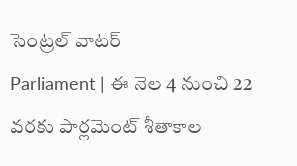సెంట్రల్ వాటర్
Parliament | ఈ నెల 4 నుంచి 22 వరకు పార్లమెంట్ శీతాకాల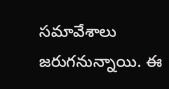సమావేశాలు జరుగనున్నాయి. ఈ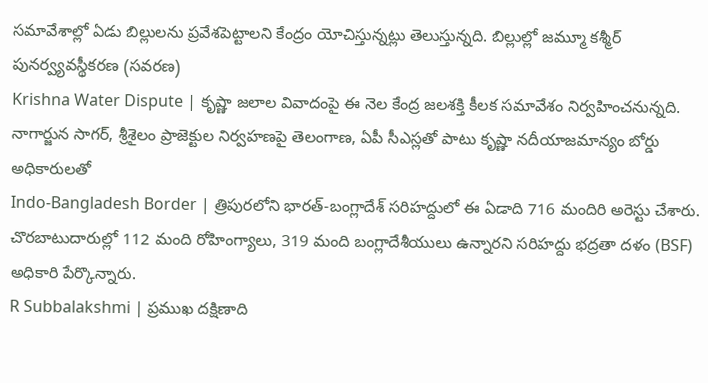సమావేశాల్లో ఏడు బిల్లులను ప్రవేశపెట్టాలని కేంద్రం యోచిస్తున్నట్లు తెలుస్తున్నది. బిల్లుల్లో జమ్మూ కశ్మీర్ పునర్వ్యవస్థీకరణ (సవరణ)
Krishna Water Dispute | కృష్ణా జలాల వివాదంపై ఈ నెల కేంద్ర జలశక్తి కీలక సమావేశం నిర్వహించనున్నది. నాగార్జున సాగర్, శ్రీశైలం ప్రాజెక్టుల నిర్వహణపై తెలంగాణ, ఏపీ సీఎస్లతో పాటు కృష్ణా నదీయాజమాన్యం బోర్డు అధికారులతో
Indo-Bangladesh Border | త్రిపురలోని భారత్-బంగ్లాదేశ్ సరిహద్దులో ఈ ఏడాది 716 మందిరి అరెస్టు చేశారు. చొరబాటుదారుల్లో 112 మంది రోహింగ్యాలు, 319 మంది బంగ్లాదేశీయులు ఉన్నారని సరిహద్దు భద్రతా దళం (BSF) అధికారి పేర్కొన్నారు.
R Subbalakshmi | ప్రముఖ దక్షిణాది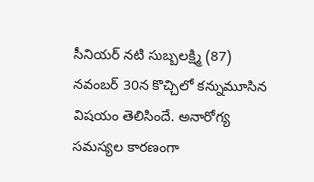సీనియర్ నటి సుబ్బలక్ష్మి (87) నవంబర్ 30న కొచ్చిలో కన్నుమూసిన విషయం తెలిసిందే. అనారోగ్య సమస్యల కారణంగా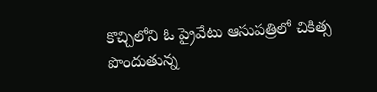కొచ్చిలోని ఓ ప్రైవేటు ఆసుపత్రిలో చికిత్స పొందుతున్న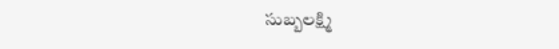సుబ్బలక్ష్మి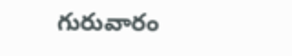గురువారం